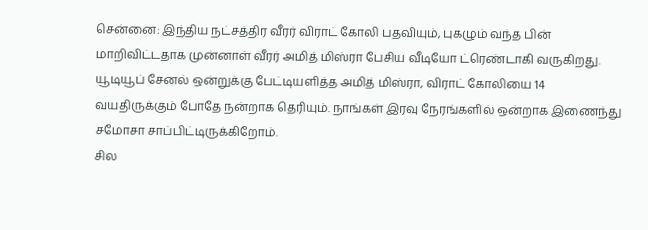சென்னை: இந்திய நட்சத்திர வீரர் விராட் கோலி பதவியும், புகழும் வந்த பின் மாறிவிட்டதாக முன்னாள் வீரர் அமித் மிஸ்ரா பேசிய வீடியோ ட்ரெண்டாகி வருகிறது. யூடியூப் சேனல் ஒன்றுக்கு பேட்டியளித்த அமித் மிஸ்ரா, விராட் கோலியை 14 வயதிருக்கும் போதே நன்றாக தெரியும். நாங்கள் இரவு நேரங்களில் ஒன்றாக இணைந்து சமோசா சாப்பிட்டிருக்கிறோம்.
சில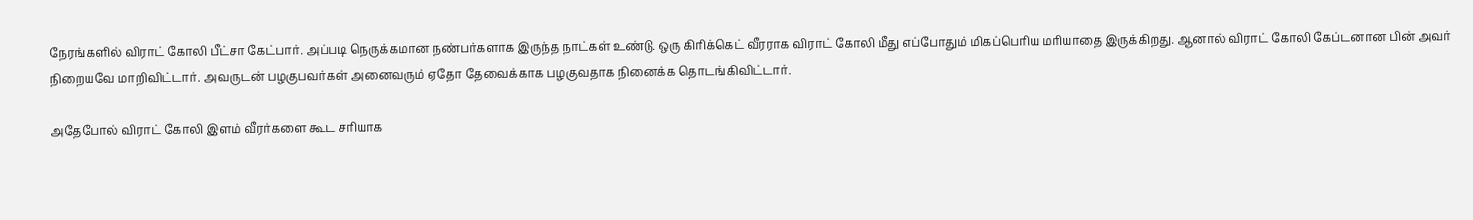நேரங்களில் விராட் கோலி பீட்சா கேட்பார். அப்படி நெருக்கமான நண்பர்களாக இருந்த நாட்கள் உண்டு. ஒரு கிரிக்கெட் வீரராக விராட் கோலி மீது எப்போதும் மிகப்பெரிய மரியாதை இருக்கிறது. ஆனால் விராட் கோலி கேப்டனான பின் அவர் நிறையவே மாறிவிட்டார். அவருடன் பழகுபவர்கள் அனைவரும் ஏதோ தேவைக்காக பழகுவதாக நினைக்க தொடங்கிவிட்டார்.

அதேபோல் விராட் கோலி இளம் வீரர்களை கூட சரியாக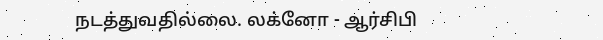நடத்துவதில்லை. லக்னோ - ஆர்சிபி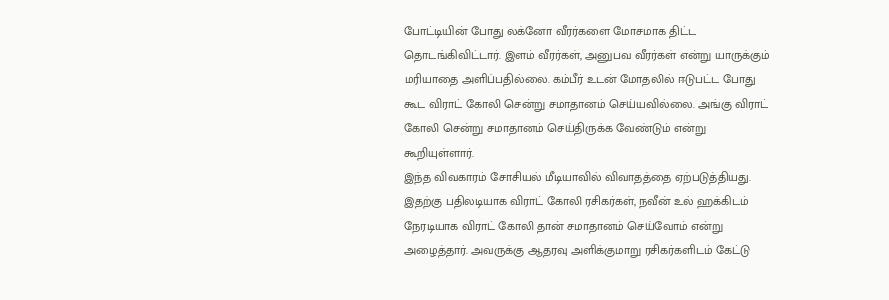போட்டியின் போது லக்னோ வீரர்களை மோசமாக திட்ட தொடங்கிவிட்டார். இளம் வீரர்கள், அனுபவ வீரர்கள் என்று யாருக்கும் மரியாதை அளிப்பதில்லை. கம்பீர் உடன் மோதலில் ஈடுபட்ட போது கூட விராட் கோலி சென்று சமாதானம் செய்யவில்லை. அங்கு விராட் கோலி சென்று சமாதானம் செய்திருக்க வேண்டும் என்று கூறியுள்ளார்.
இந்த விவகாரம் சோசியல் மீடியாவில் விவாதத்தை ஏற்படுத்தியது. இதற்கு பதிலடியாக விராட் கோலி ரசிகர்கள், நவீன் உல் ஹக்கிடம் நேரடியாக விராட் கோலி தான் சமாதானம் செய்வோம் என்று அழைத்தார். அவருக்கு ஆதரவு அளிக்குமாறு ரசிகர்களிடம் கேட்டு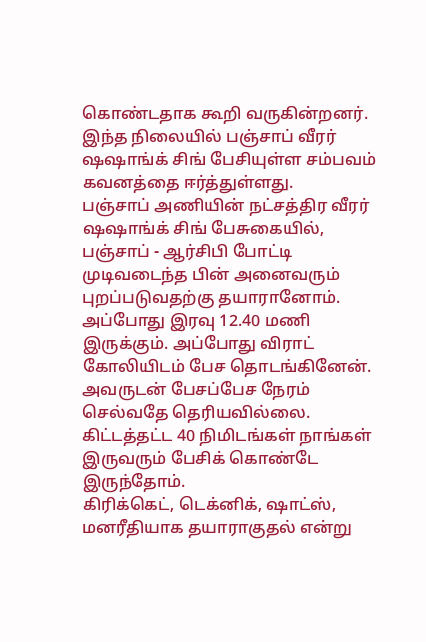கொண்டதாக கூறி வருகின்றனர். இந்த நிலையில் பஞ்சாப் வீரர் ஷஷாங்க் சிங் பேசியுள்ள சம்பவம் கவனத்தை ஈர்த்துள்ளது.
பஞ்சாப் அணியின் நட்சத்திர வீரர் ஷஷாங்க் சிங் பேசுகையில், பஞ்சாப் - ஆர்சிபி போட்டி முடிவடைந்த பின் அனைவரும் புறப்படுவதற்கு தயாரானோம். அப்போது இரவு 12.40 மணி இருக்கும். அப்போது விராட் கோலியிடம் பேச தொடங்கினேன். அவருடன் பேசப்பேச நேரம் செல்வதே தெரியவில்லை. கிட்டத்தட்ட 40 நிமிடங்கள் நாங்கள் இருவரும் பேசிக் கொண்டே இருந்தோம்.
கிரிக்கெட், டெக்னிக், ஷாட்ஸ், மனரீதியாக தயாராகுதல் என்று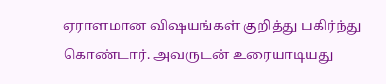ஏராளமான விஷயங்கள் குறித்து பகிர்ந்து கொண்டார். அவருடன் உரையாடியது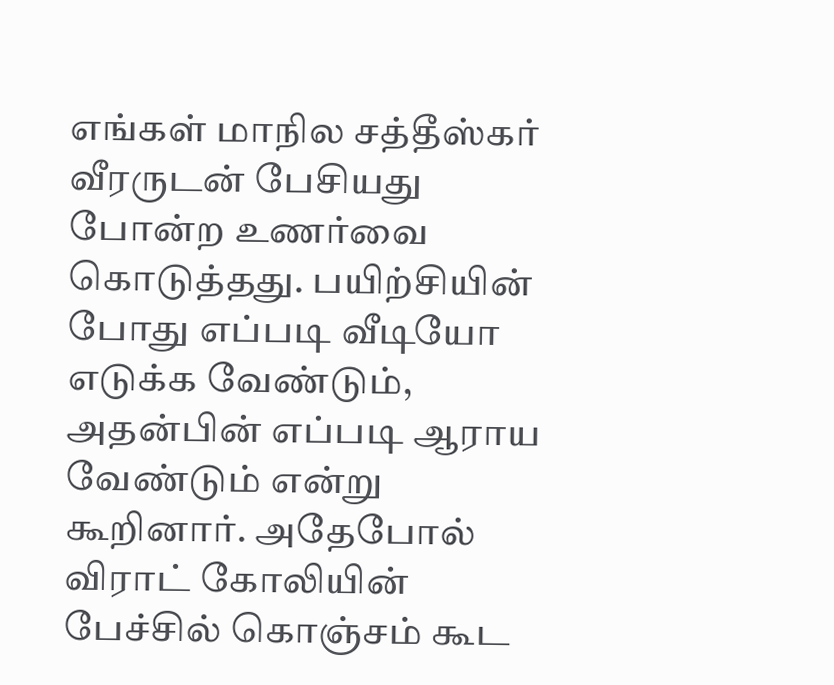எங்கள் மாநில சத்தீஸ்கர் வீரருடன் பேசியது போன்ற உணர்வை கொடுத்தது. பயிற்சியின் போது எப்படி வீடியோ எடுக்க வேண்டும், அதன்பின் எப்படி ஆராய வேண்டும் என்று கூறினார். அதேபோல் விராட் கோலியின் பேச்சில் கொஞ்சம் கூட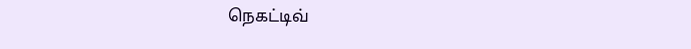நெகட்டிவ்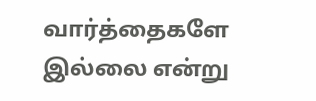வார்த்தைகளே இல்லை என்று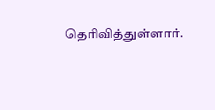தெரிவித்துள்ளார்.